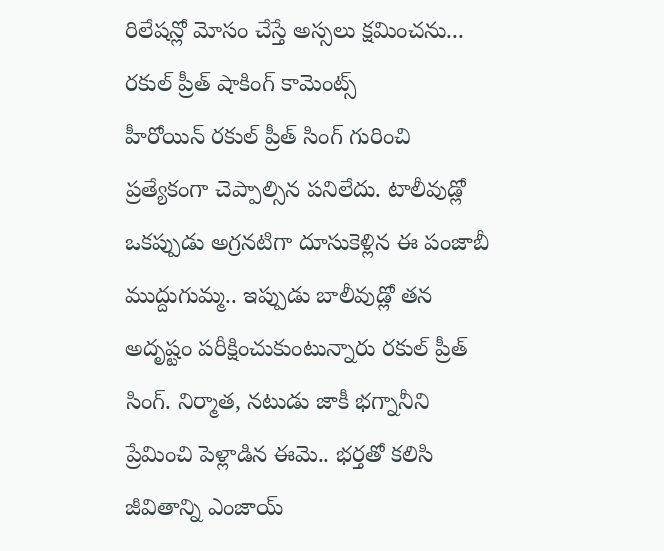రిలేషన్లో మోసం చేస్తే అస్సలు క్షమించను... రకుల్ ప్రీత్ షాకింగ్ కామెంట్స్
హీరోయిన్ రకుల్ ప్రీత్ సింగ్ గురించి ప్రత్యేకంగా చెప్పాల్సిన పనిలేదు. టాలీవుడ్లో ఒకప్పుడు అగ్రనటిగా దూసుకెళ్లిన ఈ పంజాబీ ముద్దుగుమ్మ.. ఇప్పుడు బాలీవుడ్లో తన అదృష్టం పరీక్షించుకుంటున్నారు రకుల్ ప్రీత్ సింగ్. నిర్మాత, నటుడు జాకీ భగ్నానీని ప్రేమించి పెళ్లాడిన ఈమె.. భర్తతో కలిసి జీవితాన్ని ఎంజాయ్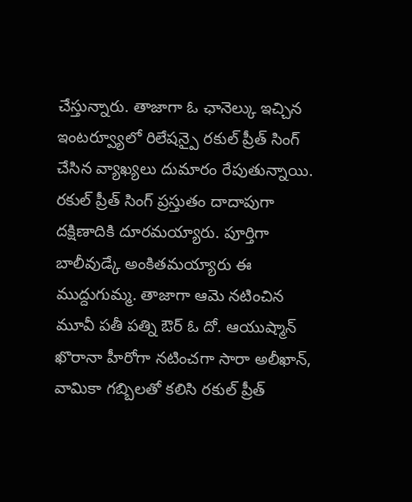చేస్తున్నారు. తాజాగా ఓ ఛానెల్కు ఇచ్చిన ఇంటర్వ్యూలో రిలేషన్పై రకుల్ ప్రీత్ సింగ్ చేసిన వ్యాఖ్యలు దుమారం రేపుతున్నాయి.
రకుల్ ప్రీత్ సింగ్ ప్రస్తుతం దాదాపుగా దక్షిణాదికి దూరమయ్యారు. పూర్తిగా బాలీవుడ్కే అంకితమయ్యారు ఈ ముద్దుగుమ్మ. తాజాగా ఆమె నటించిన మూవీ పతీ పత్ని ఔర్ ఓ దో. ఆయుష్మాన్ ఖొరానా హీరోగా నటించగా సారా అలీఖాన్, వామికా గబ్బిలతో కలిసి రకుల్ ప్రీత్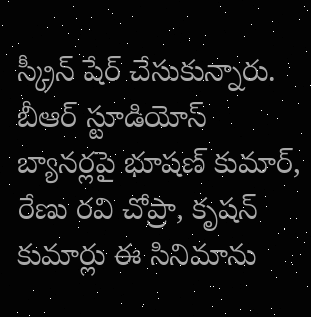స్క్రీన్ షేర్ చేసుకున్నారు. బీఆర్ స్టూడియోస్ బ్యానర్లపై భూషణ్ కుమార్, రేణు రవి చోప్రా, కృషన్ కుమార్లు ఈ సినిమాను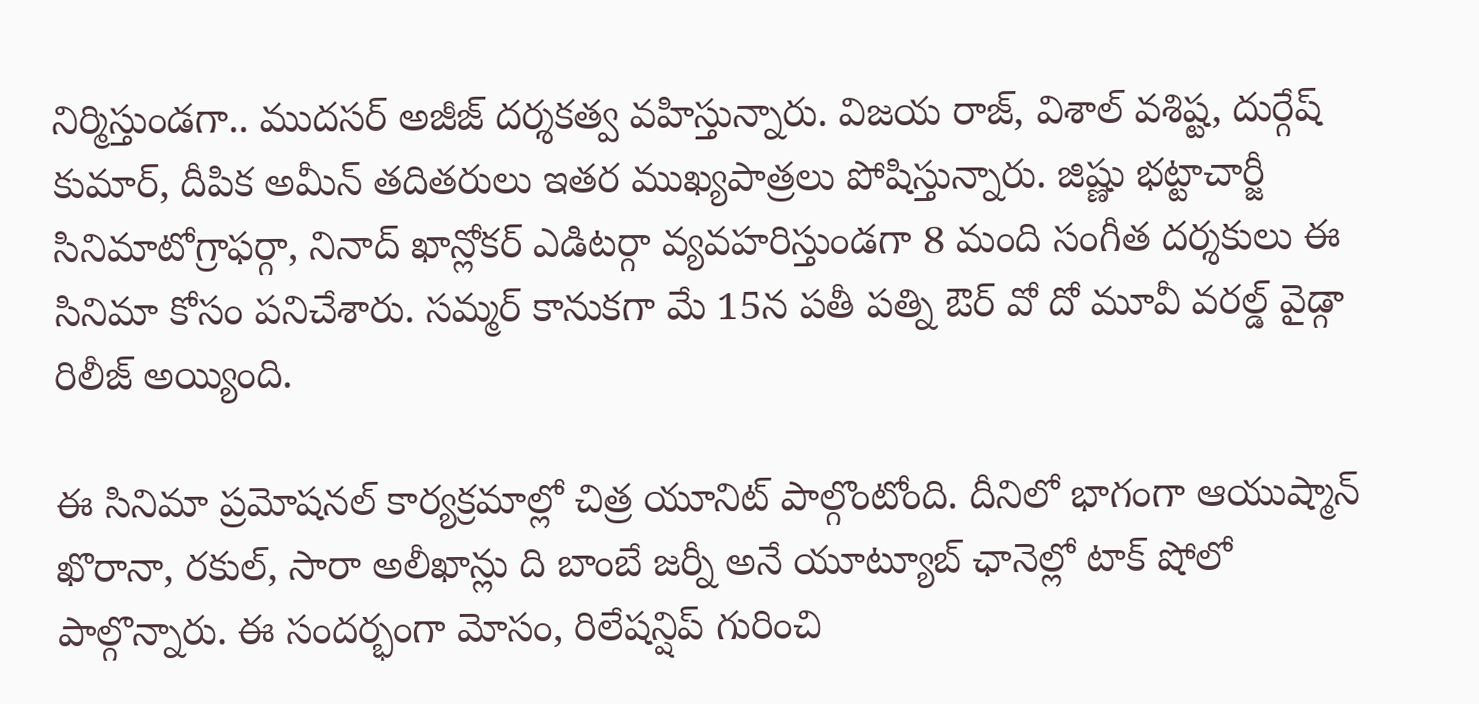నిర్మిస్తుండగా.. ముదసర్ అజీజ్ దర్శకత్వ వహిస్తున్నారు. విజయ రాజ్, విశాల్ వశిష్ట, దుర్గేష్ కుమార్, దీపిక అమీన్ తదితరులు ఇతర ముఖ్యపాత్రలు పోషిస్తున్నారు. జిష్ణు భట్టాచార్జీ సినిమాటోగ్రాఫర్గా, నినాద్ ఖాన్లోకర్ ఎడిటర్గా వ్యవహరిస్తుండగా 8 మంది సంగీత దర్శకులు ఈ సినిమా కోసం పనిచేశారు. సమ్మర్ కానుకగా మే 15న పతీ పత్ని ఔర్ వో దో మూవీ వరల్డ్ వైడ్గా రిలీజ్ అయ్యింది.

ఈ సినిమా ప్రమోషనల్ కార్యక్రమాల్లో చిత్ర యూనిట్ పాల్గొంటోంది. దీనిలో భాగంగా ఆయుష్మాన్ ఖొరానా, రకుల్, సారా అలీఖాన్లు ది బాంబే జర్నీ అనే యూట్యూబ్ ఛానెల్లో టాక్ షోలో పాల్గొన్నారు. ఈ సందర్భంగా మోసం, రిలేషన్షిప్ గురించి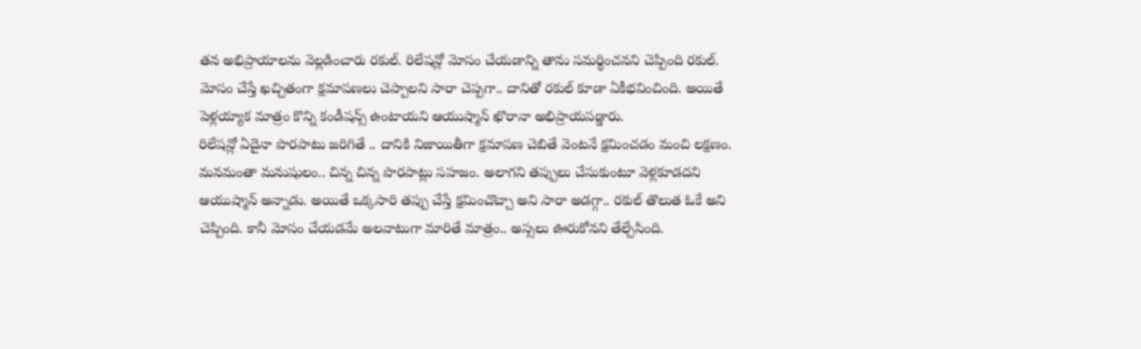తన అభిప్రాయాలను వెల్లడించారు రకుల్. రిలేషన్లో మోసం చేయడాన్ని తాను సమర్ధించనని చెప్పింది రకుల్. మోసం చేస్తే ఖచ్చితంగా క్షమాపణలు చెప్పాలని సారా చెప్పగా.. దానితో రకుల్ కూడా ఏకీభవించింది. అయితే పెళ్లయ్యాక మాత్రం కొన్ని కండీషన్స్ ఉంటాయని ఆయుష్మాన్ ఖొరానా అభిప్రాయపడ్డారు.
రిలేషన్లో ఏదైనా పొరపాటు జరిగితే .. దానికి నిజాయితీగా క్షమాపణ చెబితే వెంటనే క్షమించడం మంచి లక్షణం. మనమంతా మనుషులం.. చిన్న చిన్న పొరపాట్లు సహజం. అలాగని తప్పులు చేసుకుంటూ వెళ్లకూడదని ఆయుష్మాన్ అన్నాడు. అయితే ఒక్కసారి తప్పు చేస్తే క్షమించొచ్చా అని సారా అడగ్గా.. రకుల్ తొలుత ఓకే అని చెప్పింది. కానీ మోసం చేయడమే అలవాటుగా మారితే మాత్రం.. అస్సలు ఊరుకోనని తేల్చేసింది.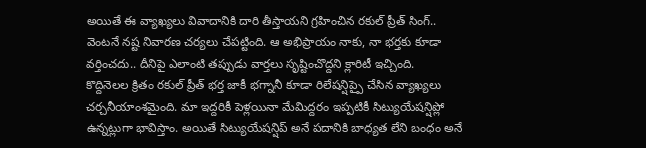అయితే ఈ వ్యాఖ్యలు వివాదానికి దారి తీస్తాయని గ్రహించిన రకుల్ ప్రీత్ సింగ్.. వెంటనే నష్ట నివారణ చర్యలు చేపట్టింది. ఆ అభిప్రాయం నాకు, నా భర్తకు కూడా వర్తించదు.. దీనిపై ఎలాంటి తప్పుడు వార్తలు సృష్టించొద్దని క్లారిటీ ఇచ్చింది.
కొద్దినెలల క్రితం రకుల్ ప్రీత్ భర్త జాకీ భగ్నానీ కూడా రిలేషన్షిప్పై చేసిన వ్యాఖ్యలు చర్చనీయాంశమైంది. మా ఇద్దరికీ పెళ్లయినా మేమిద్దరం ఇప్పటికీ సిట్యుయేషన్షిప్లో ఉన్నట్లుగా భావిస్తాం. అయితే సిట్యుయేషన్షిప్ అనే పదానికి బాధ్యత లేని బంధం అనే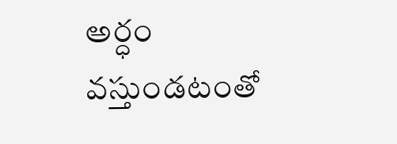అర్ధం వస్తుండటంతో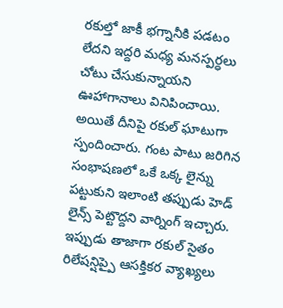రకుల్తో జాకీ భగ్నానీకి పడటం లేదని ఇద్దరి మధ్య మనస్పర్ధలు చోటు చేసుకున్నాయని ఊహాగానాలు వినిపించాయి. అయితే దీనిపై రకుల్ ఘాటుగా స్పందించారు. గంట పాటు జరిగిన సంభాషణలో ఒకే ఒక్క లైన్ను పట్టుకుని ఇలాంటి తప్పుడు హెడ్ లైన్స్ పెట్టొద్దని వార్నింగ్ ఇచ్చారు. ఇప్పుడు తాజాగా రకుల్ సైతం రిలేషన్షిప్పై ఆసక్తికర వ్యాఖ్యలు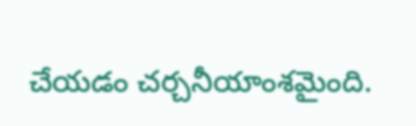చేయడం చర్చనీయాంశమైంది.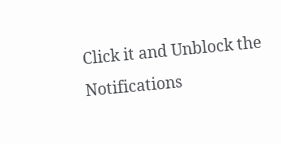Click it and Unblock the Notifications